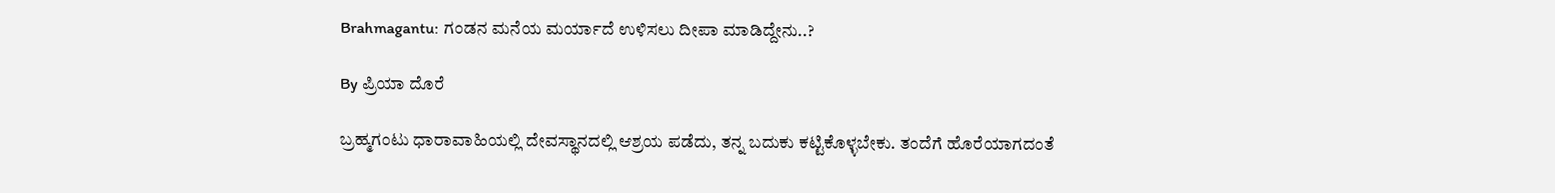Brahmagantu: ಗಂಡನ ಮನೆಯ ಮರ್ಯಾದೆ ಉಳಿಸಲು ದೀಪಾ ಮಾಡಿದ್ದೇನು..?

By ಪ್ರಿಯಾ ದೊರೆ

ಬ್ರಹ್ಮಗಂಟು ಧಾರಾವಾಹಿಯಲ್ಲಿ ದೇವಸ್ಥಾನದಲ್ಲಿ ಆಶ್ರಯ ಪಡೆದು, ತನ್ನ ಬದುಕು ಕಟ್ಟಿಕೊಳ್ಳಬೇಕು. ತಂದೆಗೆ ಹೊರೆಯಾಗದಂತೆ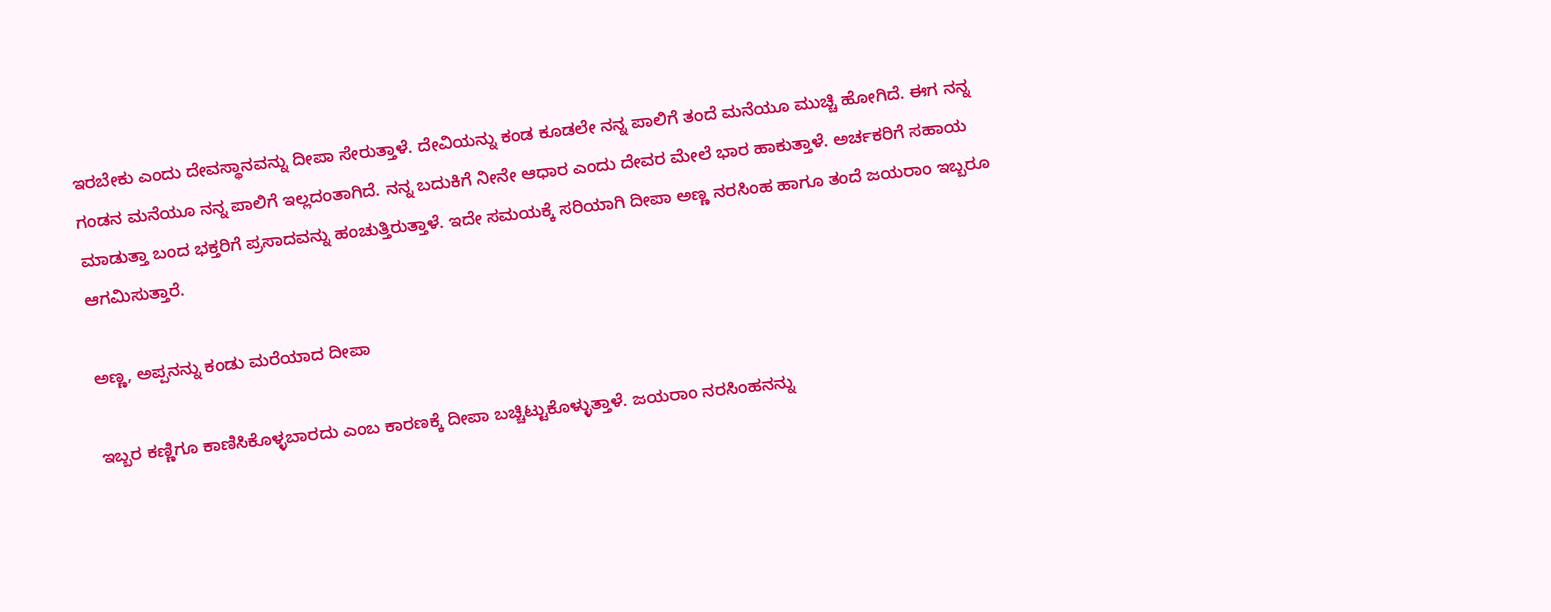ಇರಬೇಕು ಎಂದು ದೇವಸ್ಥಾನವನ್ನು ದೀಪಾ ಸೇರುತ್ತಾಳೆ. ದೇವಿಯನ್ನು ಕಂಡ ಕೂಡಲೇ ನನ್ನ ಪಾಲಿಗೆ ತಂದೆ ಮನೆಯೂ ಮುಚ್ಚಿ ಹೋಗಿದೆ. ಈಗ ನನ್ನ ಗಂಡನ ಮನೆಯೂ ನನ್ನ ಪಾಲಿಗೆ ಇಲ್ಲದಂತಾಗಿದೆ. ನನ್ನ ಬದುಕಿಗೆ ನೀನೇ ಆಧಾರ ಎಂದು ದೇವರ ಮೇಲೆ ಭಾರ ಹಾಕುತ್ತಾಳೆ. ಅರ್ಚಕರಿಗೆ ಸಹಾಯ ಮಾಡುತ್ತಾ ಬಂದ ಭಕ್ತರಿಗೆ ಪ್ರಸಾದವನ್ನು ಹಂಚುತ್ತಿರುತ್ತಾಳೆ. ಇದೇ ಸಮಯಕ್ಕೆ ಸರಿಯಾಗಿ ದೀಪಾ ಅಣ್ಣ ನರಸಿಂಹ ಹಾಗೂ ತಂದೆ ಜಯರಾಂ ಇಬ್ಬರೂ ಆಗಮಿಸುತ್ತಾರೆ.

ಅಣ್ಣ, ಅಪ್ಪನನ್ನು ಕಂಡು ಮರೆಯಾದ ದೀಪಾ

ಇಬ್ಬರ ಕಣ್ಣಿಗೂ ಕಾಣಿಸಿಕೊಳ್ಳಬಾರದು ಎಂಬ ಕಾರಣಕ್ಕೆ ದೀಪಾ ಬಚ್ಚಿಟ್ಟುಕೊಳ್ಳುತ್ತಾಳೆ. ಜಯರಾಂ ನರಸಿಂಹನನ್ನು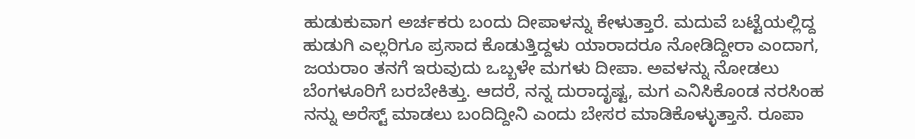ಹುಡುಕುವಾಗ ಅರ್ಚಕರು ಬಂದು ದೀಪಾಳನ್ನು ಕೇಳುತ್ತಾರೆ. ಮದುವೆ ಬಟ್ಟೆಯಲ್ಲಿದ್ದ ಹುಡುಗಿ ಎಲ್ಲರಿಗೂ ಪ್ರಸಾದ ಕೊಡುತ್ತಿದ್ದಳು ಯಾರಾದರೂ ನೋಡಿದ್ದೀರಾ ಎಂದಾಗ, ಜಯರಾಂ ತನಗೆ ಇರುವುದು ಒಬ್ಬಳೇ ಮಗಳು ದೀಪಾ. ಅವಳನ್ನು ನೋಡಲು ಬೆಂಗಳೂರಿಗೆ ಬರಬೇಕಿತ್ತು. ಆದರೆ, ನನ್ನ ದುರಾದೃಷ್ಟ, ಮಗ ಎನಿಸಿಕೊಂಡ ನರಸಿಂಹ ನನ್ನು ಅರೆಸ್ಟ್ ಮಾಡಲು ಬಂದಿದ್ದೀನಿ ಎಂದು ಬೇಸರ ಮಾಡಿಕೊಳ್ಳುತ್ತಾನೆ. ರೂಪಾ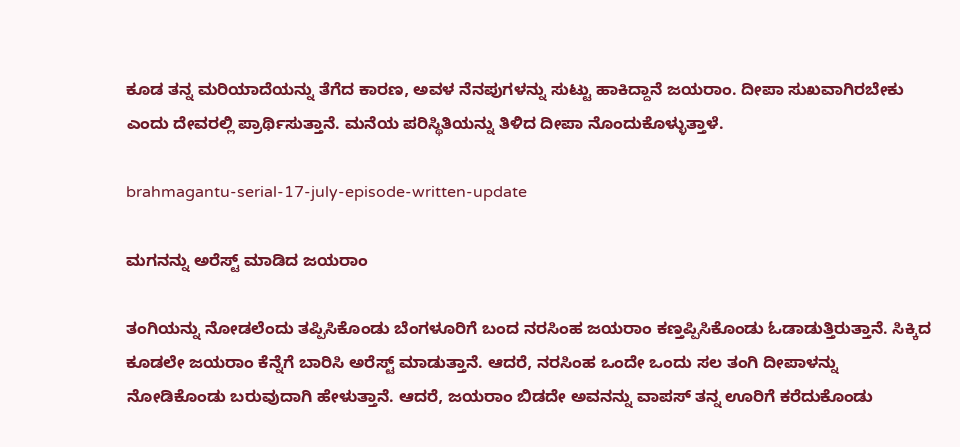ಕೂಡ ತನ್ನ ಮರಿಯಾದೆಯನ್ನು ತೆಗೆದ ಕಾರಣ, ಅವಳ ನೆನಪುಗಳನ್ನು ಸುಟ್ಟು ಹಾಕಿದ್ದಾನೆ ಜಯರಾಂ. ದೀಪಾ ಸುಖವಾಗಿರಬೇಕು ಎಂದು ದೇವರಲ್ಲಿ ಪ್ರಾರ್ಥಿಸುತ್ತಾನೆ. ಮನೆಯ ಪರಿಸ್ಥಿತಿಯನ್ನು ತಿಳಿದ ದೀಪಾ ನೊಂದುಕೊಳ್ಳುತ್ತಾಳೆ.

brahmagantu-serial-17-july-episode-written-update

ಮಗನನ್ನು ಅರೆಸ್ಟ್ ಮಾಡಿದ ಜಯರಾಂ

ತಂಗಿಯನ್ನು ನೋಡಲೆಂದು ತಪ್ಪಿಸಿಕೊಂಡು ಬೆಂಗಳೂರಿಗೆ ಬಂದ ನರಸಿಂಹ ಜಯರಾಂ ಕಣ್ತಪ್ಪಿಸಿಕೊಂಡು ಓಡಾಡುತ್ತಿರುತ್ತಾನೆ. ಸಿಕ್ಕಿದ ಕೂಡಲೇ ಜಯರಾಂ ಕೆನ್ನೆಗೆ ಬಾರಿಸಿ ಅರೆಸ್ಟ್ ಮಾಡುತ್ತಾನೆ. ಆದರೆ, ನರಸಿಂಹ ಒಂದೇ ಒಂದು ಸಲ ತಂಗಿ ದೀಪಾಳನ್ನು ನೋಡಿಕೊಂಡು ಬರುವುದಾಗಿ ಹೇಳುತ್ತಾನೆ. ಆದರೆ, ಜಯರಾಂ ಬಿಡದೇ ಅವನನ್ನು ವಾಪಸ್ ತನ್ನ ಊರಿಗೆ ಕರೆದುಕೊಂಡು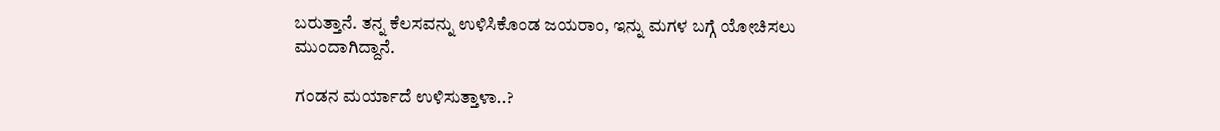ಬರುತ್ತಾನೆ. ತನ್ನ ಕೆಲಸವನ್ನು ಉಳಿಸಿಕೊಂಡ ಜಯರಾಂ, ಇನ್ನು ಮಗಳ ಬಗ್ಗೆ ಯೋಚಿಸಲು ಮುಂದಾಗಿದ್ದಾನೆ.

ಗಂಡನ ಮರ್ಯಾದೆ ಉಳಿಸುತ್ತಾಳಾ..?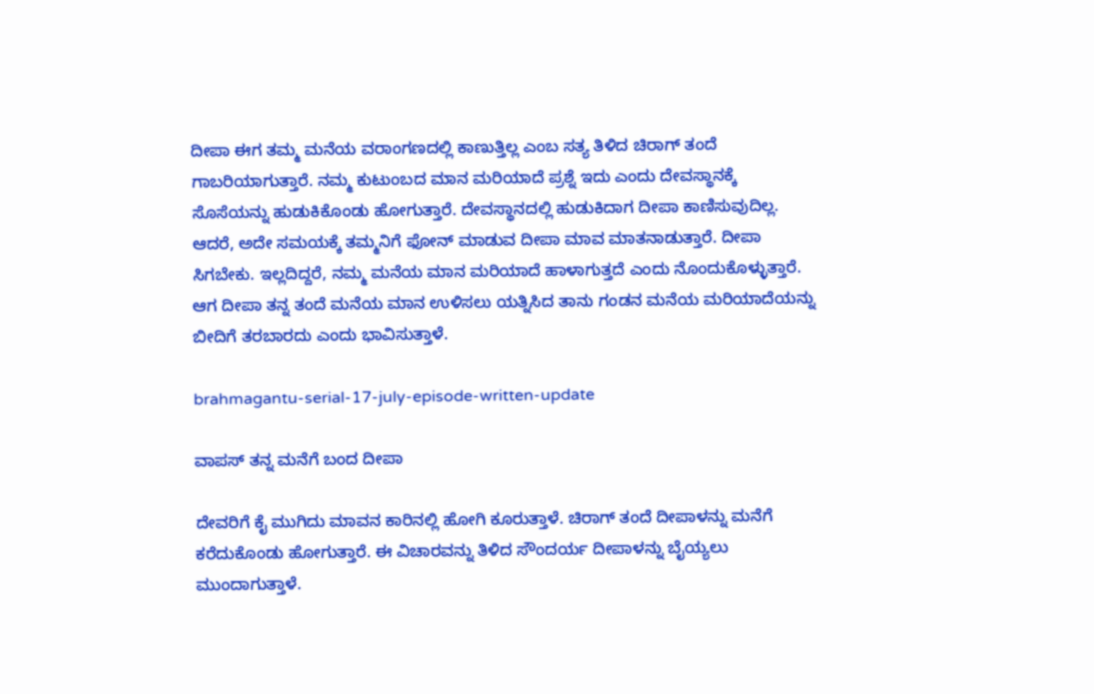ದೀಪಾ ಈಗ ತಮ್ಮ ಮನೆಯ ವರಾಂಗಣದಲ್ಲಿ ಕಾಣುತ್ತಿಲ್ಲ ಎಂಬ ಸತ್ಯ ತಿಳಿದ ಚಿರಾಗ್ ತಂದೆ ಗಾಬರಿಯಾಗುತ್ತಾರೆ. ನಮ್ಮ ಕುಟುಂಬದ ಮಾನ ಮರಿಯಾದೆ ಪ್ರಶ್ನೆ ಇದು ಎಂದು ದೇವಸ್ಥಾನಕ್ಕೆ ಸೊಸೆಯನ್ನು ಹುಡುಕಿಕೊಂಡು ಹೋಗುತ್ತಾರೆ. ದೇವಸ್ಥಾನದಲ್ಲಿ ಹುಡುಕಿದಾಗ ದೀಪಾ ಕಾಣಿಸುವುದಿಲ್ಲ. ಆದರೆ, ಅದೇ ಸಮಯಕ್ಕೆ ತಮ್ಮನಿಗೆ ಫೋನ್ ಮಾಡುವ ದೀಪಾ ಮಾವ ಮಾತನಾಡುತ್ತಾರೆ. ದೀಪಾ ಸಿಗಬೇಕು. ಇಲ್ಲದಿದ್ದರೆ, ನಮ್ಮ ಮನೆಯ ಮಾನ ಮರಿಯಾದೆ ಹಾಳಾಗುತ್ತದೆ ಎಂದು ನೊಂದುಕೊಳ್ಳುತ್ತಾರೆ. ಆಗ ದೀಪಾ ತನ್ನ ತಂದೆ ಮನೆಯ ಮಾನ ಉಳಿಸಲು ಯತ್ನಿಸಿದ ತಾನು ಗಂಡನ ಮನೆಯ ಮರಿಯಾದೆಯನ್ನು ಬೀದಿಗೆ ತರಬಾರದು ಎಂದು ಭಾವಿಸುತ್ತಾಳೆ.

brahmagantu-serial-17-july-episode-written-update

ವಾಪಸ್ ತನ್ನ ಮನೆಗೆ ಬಂದ ದೀಪಾ

ದೇವರಿಗೆ ಕೈ ಮುಗಿದು ಮಾವನ ಕಾರಿನಲ್ಲಿ ಹೋಗಿ ಕೂರುತ್ತಾಳೆ. ಚಿರಾಗ್ ತಂದೆ ದೀಪಾಳನ್ನು ಮನೆಗೆ ಕರೆದುಕೊಂಡು ಹೋಗುತ್ತಾರೆ. ಈ ವಿಚಾರವನ್ನು ತಿಳಿದ ಸೌಂದರ್ಯ ದೀಪಾಳನ್ನು ಬೈಯ್ಯಲು ಮುಂದಾಗುತ್ತಾಳೆ.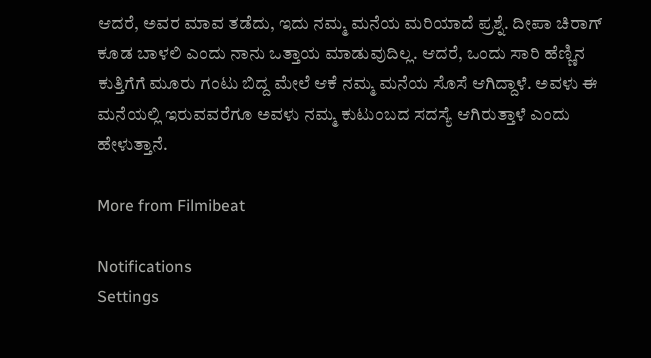ಆದರೆ, ಅವರ ಮಾವ ತಡೆದು, ಇದು ನಮ್ಮ ಮನೆಯ ಮರಿಯಾದೆ ಪ್ರಶ್ನೆ. ದೀಪಾ ಚಿರಾಗ್ ಕೂಡ ಬಾಳಲಿ ಎಂದು ನಾನು ಒತ್ತಾಯ ಮಾಡುವುದಿಲ್ಲ. ಆದರೆ, ಒಂದು ಸಾರಿ ಹೆಣ್ಣಿನ ಕುತ್ತಿಗೆಗೆ ಮೂರು ಗಂಟು ಬಿದ್ದ ಮೇಲೆ ಆಕೆ ನಮ್ಮ ಮನೆಯ ಸೊಸೆ ಆಗಿದ್ದಾಳೆ. ಅವಳು ಈ ಮನೆಯಲ್ಲಿ ಇರುವವರೆಗೂ ಅವಳು ನಮ್ಮ ಕುಟುಂಬದ ಸದಸ್ಯೆ ಆಗಿರುತ್ತಾಳೆ ಎಂದು ಹೇಳುತ್ತಾನೆ.

More from Filmibeat

Notifications
Settings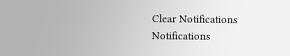Clear Notifications
Notifications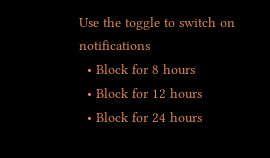Use the toggle to switch on notifications
  • Block for 8 hours
  • Block for 12 hours
  • Block for 24 hours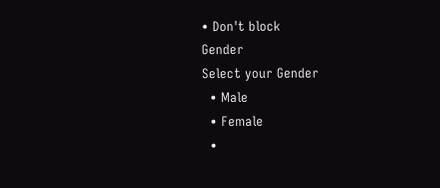• Don't block
Gender
Select your Gender
  • Male
  • Female
  •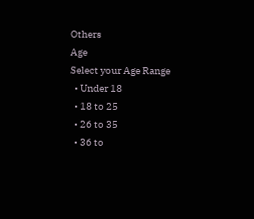Others
Age
Select your Age Range
  • Under 18
  • 18 to 25
  • 26 to 35
  • 36 to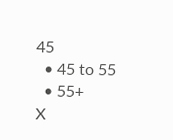45
  • 45 to 55
  • 55+
X